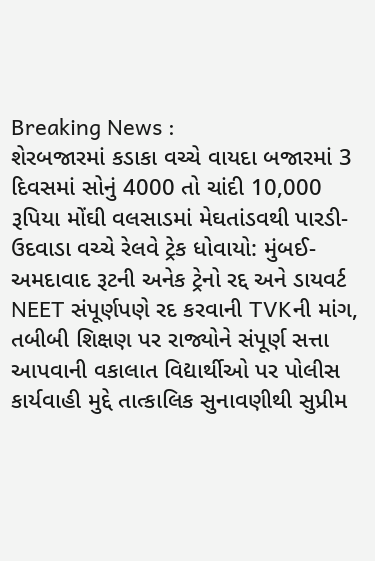Breaking News :
શેરબજારમાં કડાકા વચ્ચે વાયદા બજારમાં 3 દિવસમાં સોનું 4000 તો ચાંદી 10,000 રૂપિયા મોંઘી વલસાડમાં મેઘતાંડવથી પારડી-ઉદવાડા વચ્ચે રેલવે ટ્રેક ધોવાયો: મુંબઈ-અમદાવાદ રૂટની અનેક ટ્રેનો રદ્દ અને ડાયવર્ટ NEET સંપૂર્ણપણે રદ કરવાની TVKની માંગ, તબીબી શિક્ષણ પર રાજ્યોને સંપૂર્ણ સત્તા આપવાની વકાલાત વિદ્યાર્થીઓ પર પોલીસ કાર્યવાહી મુદ્દે તાત્કાલિક સુનાવણીથી સુપ્રીમ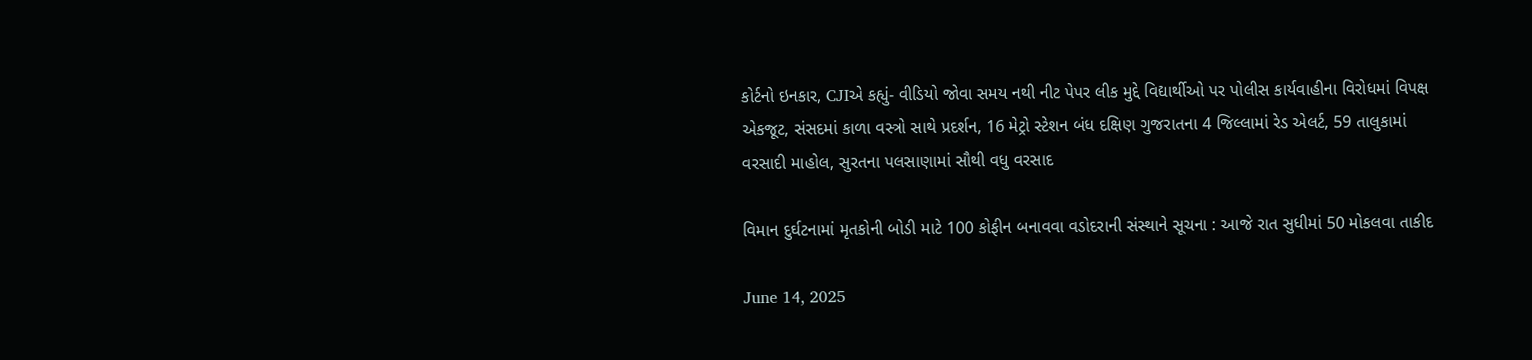કોર્ટનો ઇનકાર, CJIએ કહ્યું- વીડિયો જોવા સમય નથી નીટ પેપર લીક મુદ્દે વિદ્યાર્થીઓ પર પોલીસ કાર્યવાહીના વિરોધમાં વિપક્ષ એકજૂટ, સંસદમાં કાળા વસ્ત્રો સાથે પ્રદર્શન, 16 મેટ્રો સ્ટેશન બંધ દક્ષિણ ગુજરાતના 4 જિલ્લામાં રેડ એલર્ટ, 59 તાલુકામાં વરસાદી માહોલ, સુરતના પલસાણામાં સૌથી વધુ વરસાદ

વિમાન દુર્ઘટનામાં મૃતકોની બોડી માટે 100 કોફીન બનાવવા વડોદરાની સંસ્થાને સૂચના : આજે રાત સુધીમાં 50 મોકલવા તાકીદ

June 14, 2025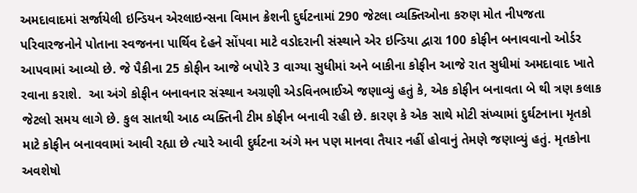અમદાવાદમાં સર્જાયેલી ઇન્ડિયન એરલાઇન્સના વિમાન ક્રેશની દુર્ઘટનામાં 290 જેટલા વ્યક્તિઓના કરુણ મોત નીપજતા પરિવારજનોને પોતાના સ્વજનના પાર્થિવ દેહને સોંપવા માટે વડોદરાની સંસ્થાને એર ઇન્ડિયા દ્વારા 100 કોફીન બનાવવાનો ઓર્ડર આપવામાં આવ્યો છે. જે પૈકીના 25 કોફીન આજે બપોરે 3 વાગ્યા સુધીમાં અને બાકીના કોફીન આજે રાત સુધીમાં અમદાવાદ ખાતે રવાના કરાશે.  આ અંગે કોફીન બનાવનાર સંસ્થાન અગ્રણી એડવિનભાઈએ જણાવ્યું હતું કે, એક કોફીન બનાવતા બે થી ત્રણ કલાક જેટલો સમય લાગે છે. કુલ સાતથી આઠ વ્યક્તિની ટીમ કોફીન બનાવી રહી છે. કારણ કે એક સાથે મોટી સંખ્યામાં દુર્ઘટનાના મૃતકો માટે કોફીન બનાવવામાં આવી રહ્યા છે ત્યારે આવી દુર્ઘટના અંગે મન પણ માનવા તૈયાર નહીં હોવાનું તેમણે જણાવ્યું હતું. મૃતકોના અવશેષો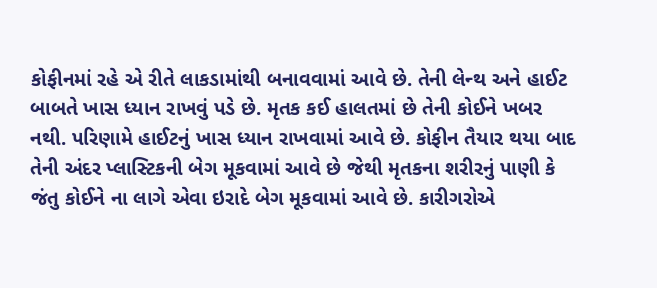કોફીનમાં રહે એ રીતે લાકડામાંથી બનાવવામાં આવે છે. તેની લેન્થ અને હાઈટ બાબતે ખાસ ધ્યાન રાખવું પડે છે. મૃતક કઈ હાલતમાં છે તેની કોઈને ખબર નથી. પરિણામે હાઈટનું ખાસ ધ્યાન રાખવામાં આવે છે. કોફીન તૈયાર થયા બાદ તેની અંદર પ્લાસ્ટિકની બેગ મૂકવામાં આવે છે જેથી મૃતકના શરીરનું પાણી કે જંતુ કોઈને ના લાગે એવા ઇરાદે બેગ મૂકવામાં આવે છે. કારીગરોએ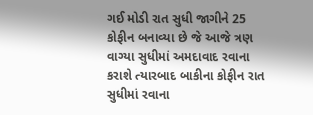ગઈ મોડી રાત સુધી જાગીને 25 કોફીન બનાવ્યા છે જે આજે ત્રણ વાગ્યા સુધીમાં અમદાવાદ રવાના કરાશે ત્યારબાદ બાકીના કોફીન રાત સુધીમાં રવાના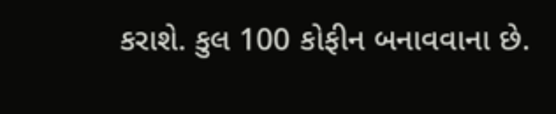કરાશે. કુલ 100 કોફીન બનાવવાના છે.